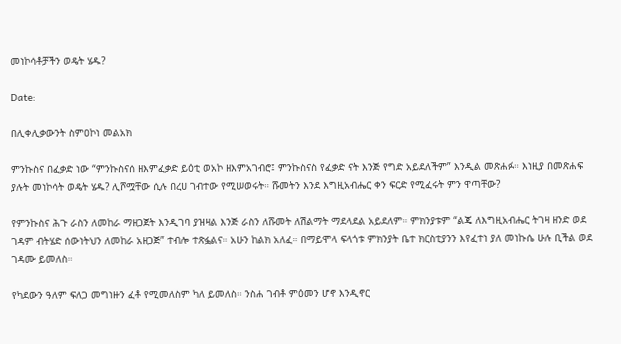መነኮሳቶቻችን ወዴት ሄዱ?

Date:

በሊቀሊቃውንት ስምዐኮነ መልአክ

ምንኩስና በፈቃድ ነው “ምንኩስናሰ ዘእምፈቃድ ይዕቲ ወአኮ ዘእምአገብሮ፤ ምንኩስናስ የፈቃድ ናት እንጅ የግድ አይደለችም” እንዲል መጽሐፉ። እነዚያ በመጽሐፍ ያሉት መነኮሳት ወዴት ሄዱ? ሊሾሟቸው ሲሉ በረሀ ገብተው የሚሠወሩት። ሹመትን እንደ እግዚአብሔር ቀን ፍርድ የሚፈሩት ምን ዋጣቸው?

የምንኩስና ሕጉ ራስን ለመከራ ማዘጋጀት እንዲገባ ያዝዛል እንጅ ራስን ለሹመት ለሽልማት ማደላደል አይደለም። ምክንያቱም “ልጄ ለእግዚአብሔር ትገዛ ዘንድ ወደ ገዳም ብትሄድ ሰውነትህን ለመከራ አዘጋጅ” ተብሎ ተጽፏልና። አሁን ከልክ አለፈ። በማይሞላ ፍላጎቱ ምክንያት ቤተ ክርስቲያንን እየፈተነ ያለ መነኩሴ ሁሉ ቢችል ወደ ገዳሙ ይመለስ።

የካደውን ዓለም ፍለጋ መግነዙን ፈቶ የሚመለስም ካለ ይመለስ። ንስሐ ገብቶ ምዕመን ሆኖ እንዲኖር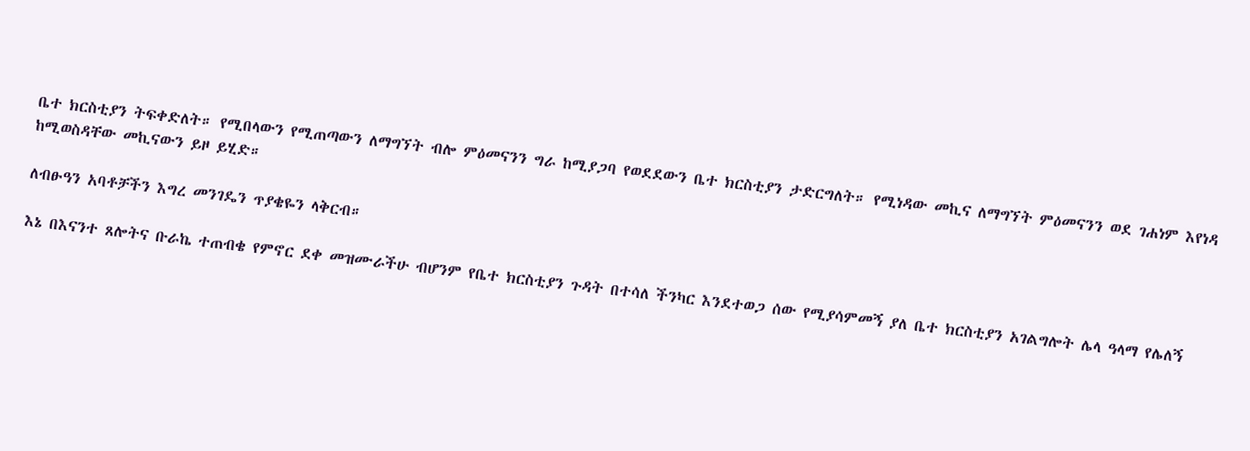ቤተ ክርስቲያን ትፍቀድለት። የሚበላውን የሚጠጣውን ለማግኘት ብሎ ምዕመናንን ግራ ከሚያጋባ የወደደውን ቤተ ክርስቲያን ታድርግለት። የሚነዳው መኪና ለማግኘት ምዕመናንን ወደ ገሐነም እየነዳ ከሚወስዳቸው መኪናውን ይዞ ይሂድ።

ለብፁዓን አባቶቻችን እግረ መንገዴን ጥያቄዬን ላቅርብ።

እኔ በእናንተ ጸሎትና ቡራኬ ተጠብቄ የምኖር ደቀ መዝሙራችሁ ብሆንም የቤተ ክርስቲያን ጉዳት በተሳለ ችንካር እንደተወጋ ሰው የሚያሳምመኝ ያለ ቤተ ክርስቲያን አገልግሎት ሌላ ዓላማ የሌለኝ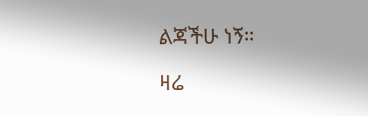ልጃችሁ ነኝ።

ዛሬ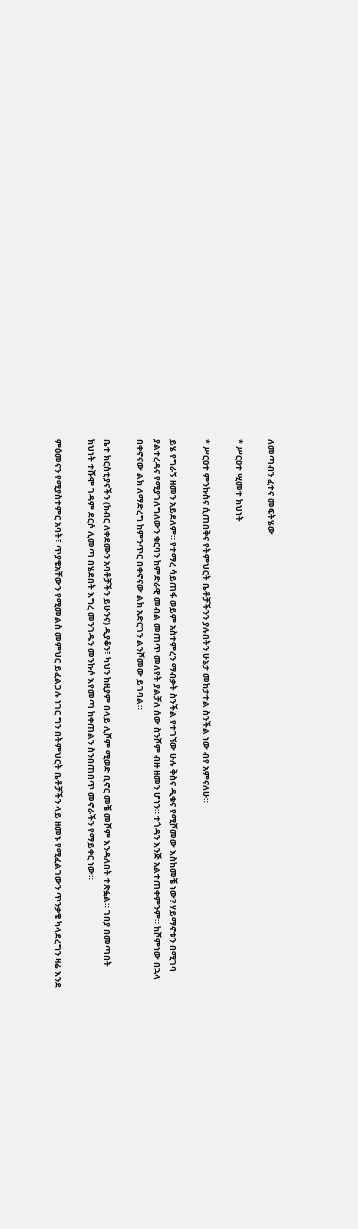ለመጣብን ፈተና መፍትሄው

* ሥርዐተ ሢመተ ክህነት

* ሥርዐተ ምንኩስና ሲጠበቅና የትምህርት ቤቶቻችንን ያሉበትን ሁኔታ መከታተል ስንችል ነው ብየ አምናለሁ።

ይሄ የግራኝ ዘመን አይደለም። የተማረ ሳይጠፋ ወይም አስተምረን ማብቃት ስንችል የተገኘው ሁሉ ቅስና ዲቁና የሚሾመው እስከመቼ ነው? ሃይማኖቱን በሚገባ ያልተረዳና የሚያገለግለውን ቁርባን ከምድራዊ መብል መጠጥ መለየት ያልቻለ ሰው ስንሾም ብዙ ዘመን ሆነን። ተጎዳን እንጅ አልተጠቀምንም። ከሾምነው በኋላ በቀኖናው ልክ ለማድረግ ከምንጥር በቀኖናው ልክ አድርገን ልንሾመው ይገባል።

ቤተ ክርስቲያናችን (ክብር ለቀደሙን አባቶቻችን ይሁንና) ዲያቆን፣ ካህን ከዚያም በላይ ሊሾም ሚወድ ቢኖር መቼ መሾም እንዳለበት ተጽፏል። ገበያ በመጣበት ክህነት ተሹሞ ገዳም ደርሶ ሊመጣ በሄደበት እግረ መንገዱን መንኩሶ እየመጣ ከቀጠልን ስንበጠበጥ መኖራችን የማይቀር ነው።

ምዕመናን የሚያስተምር አባት፣ ጥያቄአቸውን የሚመልስ መምህር ይፈልጋሉ ነገር ግን በትምህርት ቤቶቻችን ላይ ዘመኑ የሚፈልገውን ጥንቃቄ ካላደረግን ዛሬ እንደ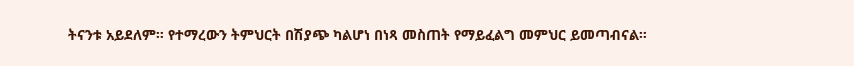ትናንቱ አይደለም። የተማረውን ትምህርት በሽያጭ ካልሆነ በነጻ መስጠት የማይፈልግ መምህር ይመጣብናል።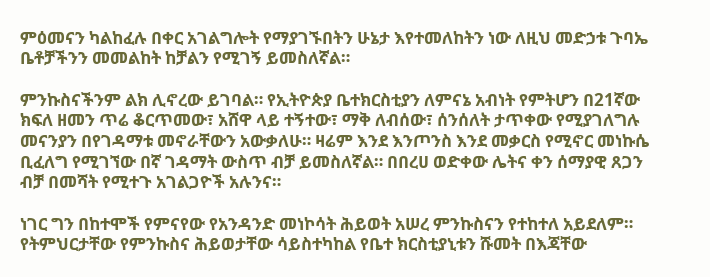ምዕመናን ካልከፈሉ በቀር አገልግሎት የማያገኙበትን ሁኔታ እየተመለከትን ነው ለዚህ መድኃቱ ጉባኤ ቤቶቻችንን መመልከት ከቻልን የሚገኝ ይመስለኛል።

ምንኩስናችንም ልክ ሊኖረው ይገባል። የኢትዮጵያ ቤተክርስቲያን ለምናኔ አብነት የምትሆን በ21ኛው ክፍለ ዘመን ጥሬ ቆርጥመው፣ አሸዋ ላይ ተኝተው፣ ማቅ ለብሰው፣ ሰንሰለት ታጥቀው የሚያገለግሉ መናንያን በየገዳማቱ መኖራቸውን አውቃለሁ። ዛሬም እንደ እንጦንስ እንደ መቃርስ የሚኖር መነኩሴ ቢፈለግ የሚገኘው በኛ ገዳማት ውስጥ ብቻ ይመስለኛል። በበረሀ ወድቀው ሌትና ቀን ሰማያዊ ጸጋን ብቻ በመሻት የሚተጉ አገልጋዮች አሉንና።

ነገር ግን በከተሞች የምናየው የአንዳንድ መነኮሳት ሕይወት አሠረ ምንኩስናን የተከተለ አይደለም። የትምህርታቸው የምንኩስና ሕይወታቸው ሳይስተካከል የቤተ ክርስቲያኒቱን ሹመት በእጃቸው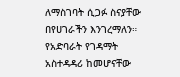ለማስገባት ሲጋፉ ስናያቸው በየሀገራችን እንገረማለን። የአድባራት የገዳማት አስተዳዳሪ ከመሆናቸው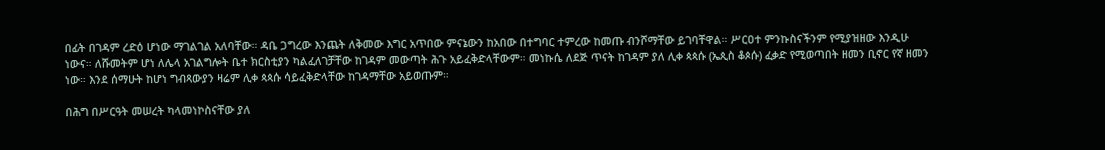በፊት በገዳም ረድዕ ሆነው ማገልገል አለባቸው። ዳቤ ጋግረው እንጨት ለቅመው እግር አጥበው ምናኔውን ከአበው በተግባር ተምረው ከመጡ ብንሾማቸው ይገባቸዋል። ሥርዐተ ምንኩስናችንም የሚያዝዘው እንዲሁ ነውና። ለሹመትም ሆነ ለሌላ አገልግሎት ቤተ ክርስቲያን ካልፈለገቻቸው ከገዳም መውጣት ሕጉ አይፈቅድላቸውም። መነኩሴ ለደጅ ጥናት ከገዳም ያለ ሊቀ ጳጳሱ (ኤጲስ ቆጶሱ) ፈቃድ የሚወጣበት ዘመን ቢኖር የኛ ዘመን ነው። እንደ ሰማሁት ከሆነ ግብጻውያን ዛሬም ሊቀ ጳጳሱ ሳይፈቅድላቸው ከገዳማቸው አይወጡም።

በሕግ በሥርዓት መሠረት ካላመነኮስናቸው ያለ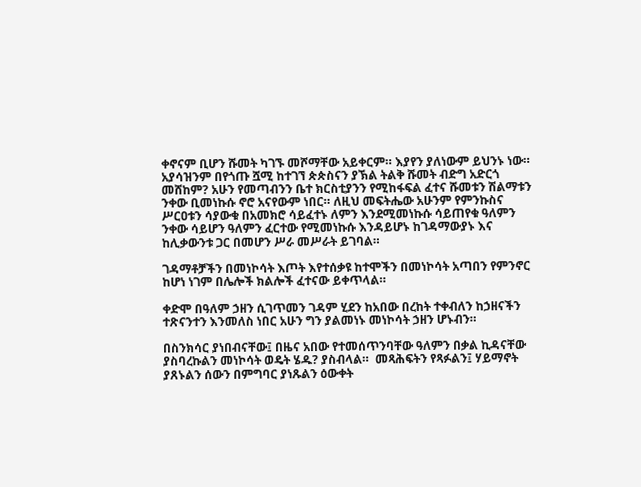ቀኖናም ቢሆን ሹመት ካገኙ መሾማቸው አይቀርም። እያየን ያለነውም ይህንኑ ነው። አያሳዝንም በየጎጡ ሿሚ ከተገኘ ጵጵስናን ያኽል ትልቅ ሹመት ብድግ አድርጎ መሸከም? አሁን የመጣብንን ቤተ ክርስቲያንን የሚከፋፍል ፈተና ሹመቱን ሽልማቱን ንቀው ቢመነኩሱ ኖሮ አናየውም ነበር። ለዚህ መፍትሔው አሁንም የምንኩስና ሥርዐቱን ሳያውቁ በአመክሮ ሳይፈተኑ ለምን እንደሚመነኩሱ ሳይጠየቁ ዓለምን ንቀው ሳይሆን ዓለምን ፈርተው የሚመነኩሱ እንዳይሆኑ ከገዳማውያኑ እና ከሊቃውንቱ ጋር በመሆን ሥራ መሥራት ይገባል።

ገዳማቶቻችን በመነኮሳት እጦት እየተሰቃዩ ከተሞችን በመነኮሳት አጣበን የምንኖር ከሆነ ነገም በሌሎች ክልሎች ፈተናው ይቀጥላል።

ቀድሞ በዓለም ኃዘን ሲገጥመን ገዳም ሂደን ከአበው በረከት ተቀብለን ከኃዘናችን ተጽናንተን እንመለስ ነበር አሁን ግን ያልመነኑ መነኮሳት ኃዘን ሆኑብን።

በስንክሳር ያነበብናቸው፤ በዜና አበው የተመሰጥንባቸው ዓለምን በቃል ኪዳናቸው ያስባረኩልን መነኮሳት ወዴት ሄዱ? ያስብላል።  መጻሕፍትን የጻፉልን፤ ሃይማኖት ያጸኑልን ሰውን በምግባር ያነጹልን ዕውቀት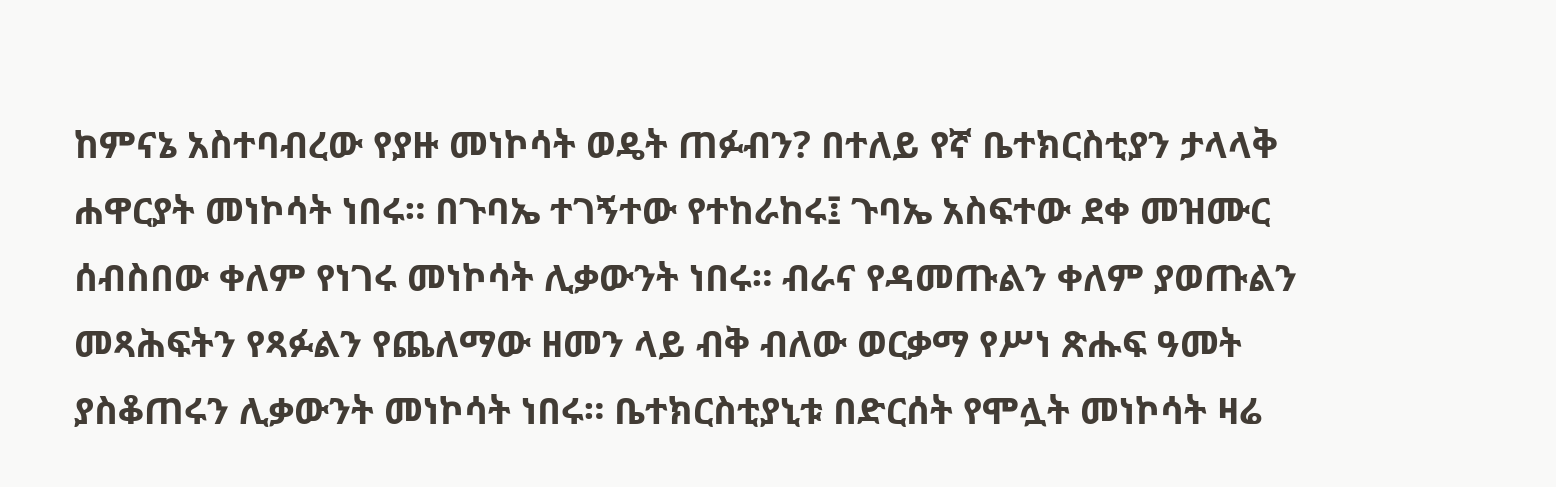ከምናኔ አስተባብረው የያዙ መነኮሳት ወዴት ጠፉብን? በተለይ የኛ ቤተክርስቲያን ታላላቅ ሐዋርያት መነኮሳት ነበሩ። በጉባኤ ተገኝተው የተከራከሩ፤ ጉባኤ አስፍተው ደቀ መዝሙር ሰብስበው ቀለም የነገሩ መነኮሳት ሊቃውንት ነበሩ። ብራና የዳመጡልን ቀለም ያወጡልን መጻሕፍትን የጻፉልን የጨለማው ዘመን ላይ ብቅ ብለው ወርቃማ የሥነ ጽሑፍ ዓመት ያስቆጠሩን ሊቃውንት መነኮሳት ነበሩ። ቤተክርስቲያኒቱ በድርሰት የሞሏት መነኮሳት ዛሬ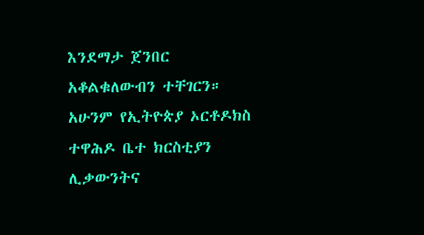እንደማታ ጀንበር አቆልቁለውብን ተቸገርን። አሁንም የኢትዮጵያ ኦርቶዶክስ ተዋሕዶ ቤተ ክርስቲያን ሊቃውንትና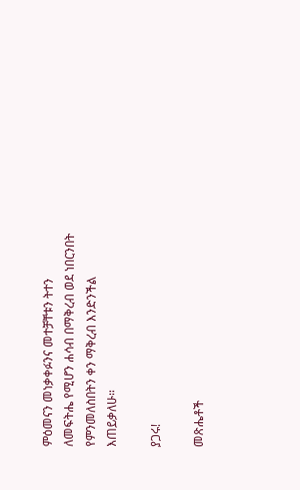ምዕመናን መነቃቀፉንና መተቻቸቱን ትተን ለመፍትሔ የሚሆን ሐሳብ በማቅረብ ወደ ነበርንበት የምንመለስበትን ቀን ማቅረብ እንድንችል እጠይቃለሁ።

ያጋሩ!

መጽሔቶች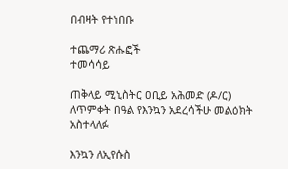በብዛት የተነበቡ

ተጨማሪ ጽሑፎች
ተመሳሳይ

ጠቅላይ ሚኒስትር ዐቢይ አሕመድ (ዶ/ር) ለጥምቀት በዓል የእንኳን አደረሳችሁ መልዕክት አስተላለፉ

እንኳን ለኢየሱስ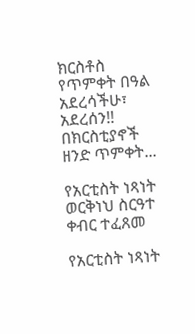ክርስቶስ የጥምቀት በዓል አደረሳችሁ፣ አደረሰን!! በክርስቲያኖች ዘንድ ጥምቀት...

የአርቲስት ነጻነት ወርቅነህ ስርዓተ ቀብር ተፈጸመ

የአርቲስት ነጻነት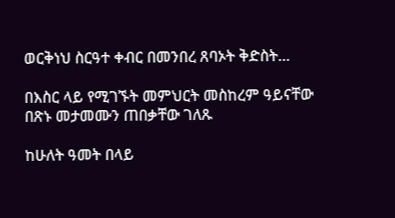ወርቅነህ ስርዓተ ቀብር በመንበረ ጸባኦት ቅድስት...

በእስር ላይ የሚገኙት መምህርት መስከረም ዓይናቸው በጽኑ መታመሙን ጠበቃቸው ገለጹ

ከሁለት ዓመት በላይ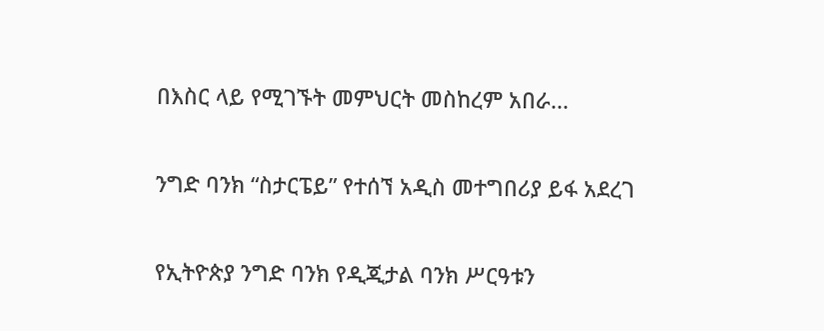በእስር ላይ የሚገኙት መምህርት መስከረም አበራ...

ንግድ ባንክ “ስታርፔይ” የተሰኘ አዲስ መተግበሪያ ይፋ አደረገ

የኢትዮጵያ ንግድ ባንክ የዲጂታል ባንክ ሥርዓቱን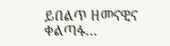ይበልጥ ዘመናዊና ቀልጣፋ...